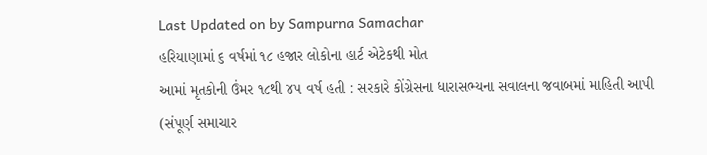Last Updated on by Sampurna Samachar
હરિયાણામાં ૬ વર્ષમાં ૧૮ હજાર લોકોના હાર્ટ એટેકથી મોત
આમાં મૃતકોની ઉંમર ૧૮થી ૪૫ વર્ષ હતી : સરકારે કોંગ્રેસના ધારાસભ્યના સવાલના જવાબમાં માહિતી આપી
(સંપૂર્ણ સમાચાર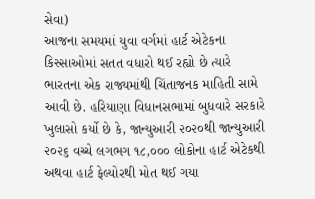સેવા)
આજના સમયમાં યુવા વર્ગમાં હાર્ટ એટેકના કિસ્સાઓમાં સતત વધારો થઈ રહ્યો છે ત્યારે ભારતના એક રાજ્યમાંથી ચિંતાજનક માહિતી સામે આવી છે. હરિયાણા વિધાનસભામાં બુધવારે સરકારે ખુલાસો કર્યો છે કે, જાન્યુઆરી ૨૦૨૦થી જાન્યુઆરી ૨૦૨૬ વચ્ચે લગભગ ૧૮,૦૦૦ લોકોના હાર્ટ એટેકથી અથવા હાર્ટ ફેલ્યોરથી મોત થઈ ગયા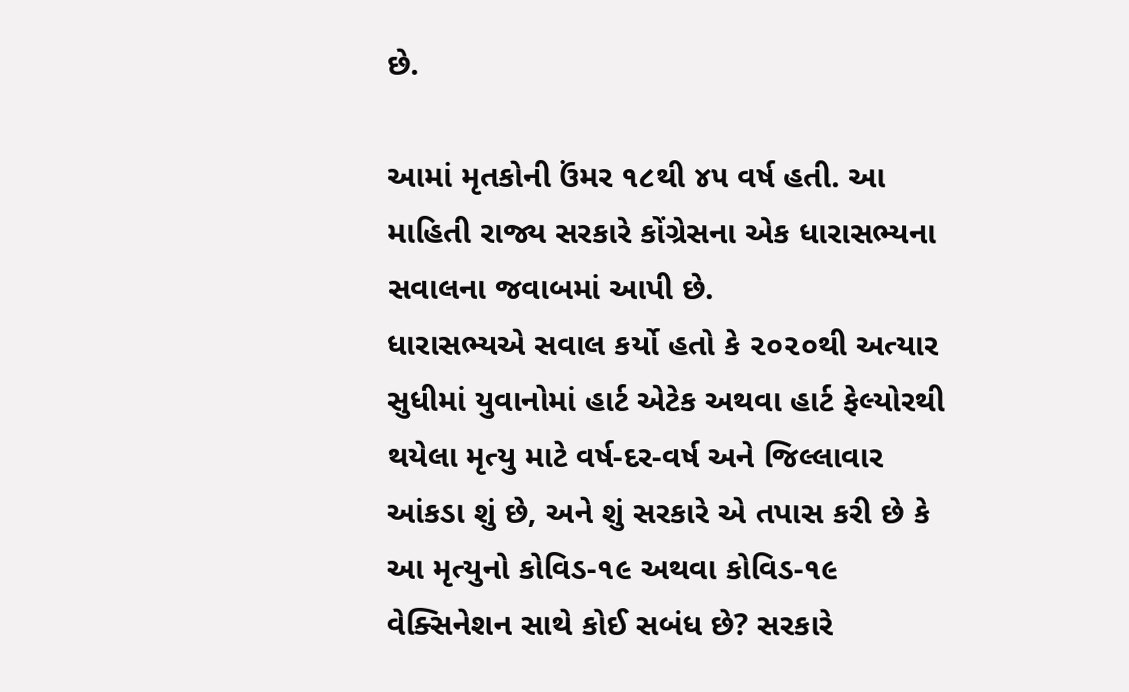છે.

આમાં મૃતકોની ઉંમર ૧૮થી ૪૫ વર્ષ હતી. આ માહિતી રાજ્ય સરકારે કોંગ્રેસના એક ધારાસભ્યના સવાલના જવાબમાં આપી છે.
ધારાસભ્યએ સવાલ કર્યો હતો કે ૨૦૨૦થી અત્યાર સુધીમાં યુવાનોમાં હાર્ટ એટેક અથવા હાર્ટ ફેલ્યોરથી થયેલા મૃત્યુ માટે વર્ષ-દર-વર્ષ અને જિલ્લાવાર આંકડા શું છે, અને શું સરકારે એ તપાસ કરી છે કે આ મૃત્યુનો કોવિડ-૧૯ અથવા કોવિડ-૧૯ વેક્સિનેશન સાથે કોઈ સબંધ છે? સરકારે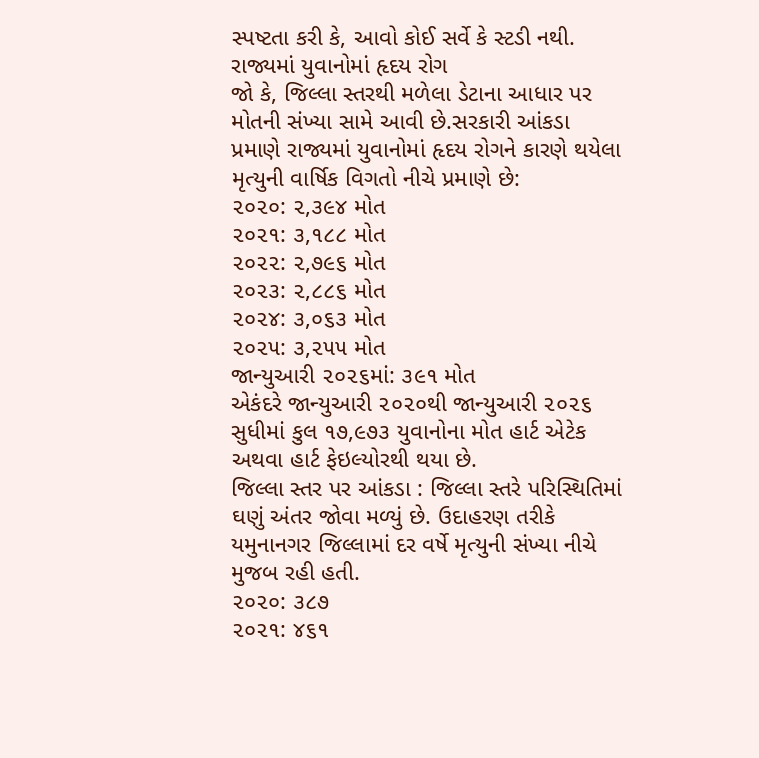સ્પષ્ટતા કરી કે, આવો કોઈ સર્વે કે સ્ટડી નથી.
રાજ્યમાં યુવાનોમાં હૃદય રોગ
જો કે, જિલ્લા સ્તરથી મળેલા ડેટાના આધાર પર મોતની સંખ્યા સામે આવી છે.સરકારી આંકડા પ્રમાણે રાજ્યમાં યુવાનોમાં હૃદય રોગને કારણે થયેલા મૃત્યુની વાર્ષિક વિગતો નીચે પ્રમાણે છે:
૨૦૨૦: ૨,૩૯૪ મોત
૨૦૨૧: ૩,૧૮૮ મોત
૨૦૨૨: ૨,૭૯૬ મોત
૨૦૨૩: ૨,૮૮૬ મોત
૨૦૨૪: ૩,૦૬૩ મોત
૨૦૨૫: ૩,૨૫૫ મોત
જાન્યુઆરી ૨૦૨૬માં: ૩૯૧ મોત
એકંદરે જાન્યુઆરી ૨૦૨૦થી જાન્યુઆરી ૨૦૨૬ સુધીમાં કુલ ૧૭,૯૭૩ યુવાનોના મોત હાર્ટ એટેક અથવા હાર્ટ ફેઇલ્યોરથી થયા છે.
જિલ્લા સ્તર પર આંકડા : જિલ્લા સ્તરે પરિસ્થિતિમાં ઘણું અંતર જોવા મળ્યું છે. ઉદાહરણ તરીકે યમુનાનગર જિલ્લામાં દર વર્ષે મૃત્યુની સંખ્યા નીચે મુજબ રહી હતી.
૨૦૨૦: ૩૮૭
૨૦૨૧: ૪૬૧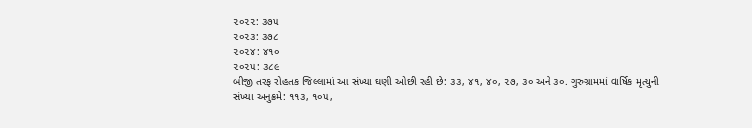૨૦૨૨: ૩૭૫
૨૦૨૩: ૩૭૮
૨૦૨૪: ૪૧૦
૨૦૨૫: ૩૮૯
બીજી તરફ રોહતક જિલ્લામાં આ સંખ્યા ઘણી ઓછી રહી છે: ૩૩, ૪૧, ૪૦, ૨૭, ૩૦ અને ૩૦. ગુરુગ્રામમાં વાર્ષિક મૃત્યુની સંખ્યા અનુક્રમે: ૧૧૩, ૧૦૫,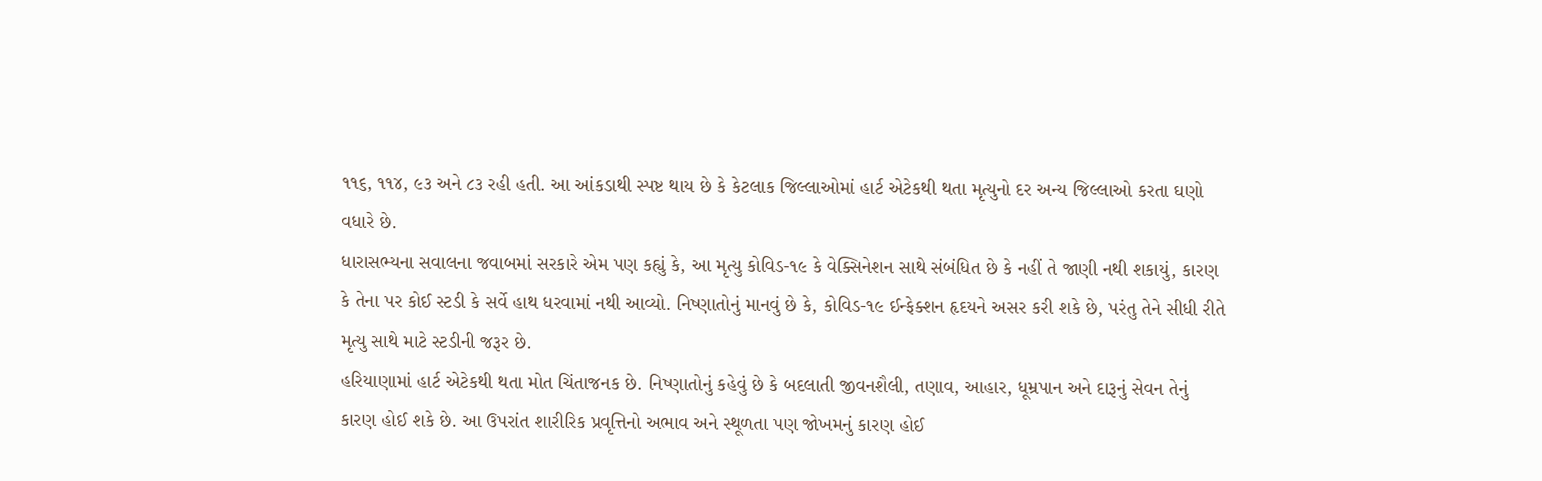૧૧૬, ૧૧૪, ૯૩ અને ૮૩ રહી હતી. આ આંકડાથી સ્પષ્ટ થાય છે કે કેટલાક જિલ્લાઓમાં હાર્ટ એટેકથી થતા મૃત્યુનો દર અન્ય જિલ્લાઓ કરતા ઘણો વધારે છે.
ધારાસભ્યના સવાલના જવાબમાં સરકારે એમ પણ કહ્યું કે, આ મૃત્યુ કોવિડ-૧૯ કે વેક્સિનેશન સાથે સંબંધિત છે કે નહીં તે જાણી નથી શકાયું, કારણ કે તેના પર કોઈ સ્ટડી કે સર્વે હાથ ધરવામાં નથી આવ્યો. નિષ્ણાતોનું માનવું છે કે, કોવિડ-૧૯ ઈન્ફેક્શન હૃદયને અસર કરી શકે છે, પરંતુ તેને સીધી રીતે મૃત્યુ સાથે માટે સ્ટડીની જરૂર છે.
હરિયાણામાં હાર્ટ એટેકથી થતા મોત ચિંતાજનક છે. નિષ્ણાતોનું કહેવું છે કે બદલાતી જીવનશૈલી, તણાવ, આહાર, ધૂમ્રપાન અને દારૂનું સેવન તેનું કારણ હોઈ શકે છે. આ ઉપરાંત શારીરિક પ્રવૃત્તિનો અભાવ અને સ્થૂળતા પણ જોખમનું કારણ હોઈ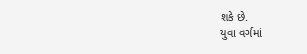શકે છે.
યુવા વર્ગમાં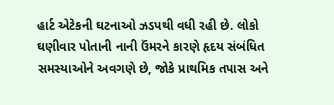હાર્ટ એટેકની ઘટનાઓ ઝડપથી વધી રહી છે. લોકો ઘણીવાર પોતાની નાની ઉંમરને કારણે હૃદય સંબંધિત સમસ્યાઓને અવગણે છે, જોકે પ્રાથમિક તપાસ અને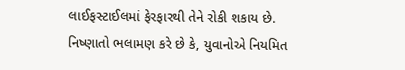લાઈફસ્ટાઈલમાં ફેરફારથી તેને રોકી શકાય છે.
નિષ્ણાતો ભલામણ કરે છે કે, યુવાનોએ નિયમિત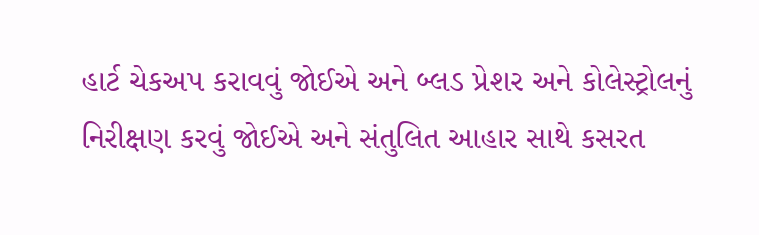હાર્ટ ચેકઅપ કરાવવું જોઈએ અને બ્લડ પ્રેશર અને કોલેસ્ટ્રોલનું નિરીક્ષણ કરવું જોઈએ અને સંતુલિત આહાર સાથે કસરત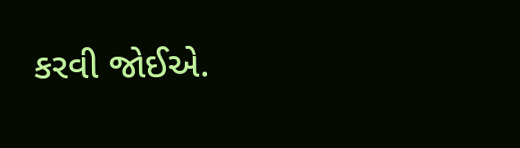કરવી જોઈએ.